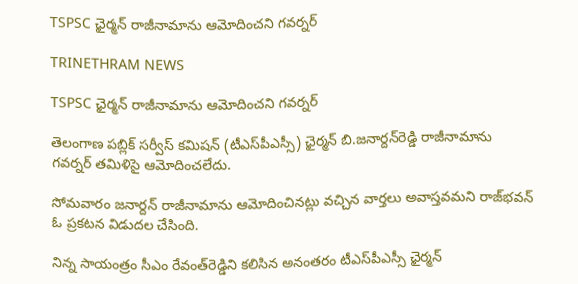TSPSC ఛైర్మన్‌ రాజీనామాను ఆమోదించని గవర్నర్‌

TRINETHRAM NEWS

TSPSC ఛైర్మన్‌ రాజీనామాను ఆమోదించని గవర్నర్‌

తెలంగాణ పబ్లిక్‌ సర్వీస్‌ కమిషన్‌ (టీఎస్‌పీఎస్సీ) ఛైర్మన్‌ బి.జనార్దన్‌రెడ్డి రాజీనామాను గవర్నర్‌ తమిళిసై ఆమోదించలేదు.

సోమవారం జనార్దన్‌ రాజీనామాను ఆమోదించినట్లు వచ్చిన వార్తలు అవాస్తవమని రాజ్‌భవన్‌ ఓ ప్రకటన విడుదల చేసింది.

నిన్న సాయంత్రం సీఎం రేవంత్‌రెడ్డిని కలిసిన అనంతరం టీఎస్‌పీఎస్సీ ఛైర్మన్‌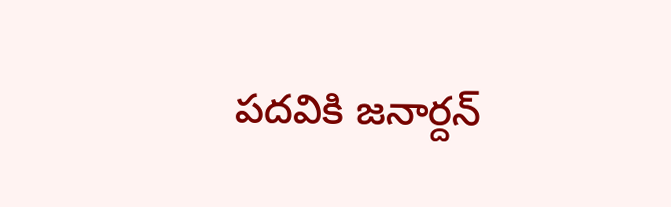పదవికి జనార్దన్‌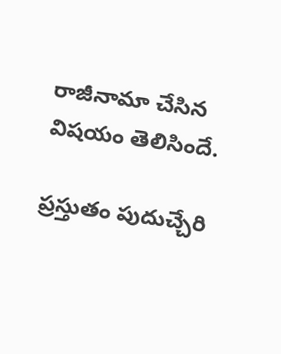రాజీనామా చేసిన విషయం తెలిసిందే.

ప్రస్తుతం పుదుచ్చేరి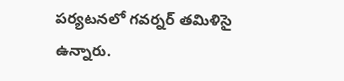పర్యటనలో గవర్నర్‌ తమిళిసై ఉన్నారు.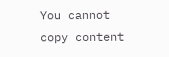You cannot copy content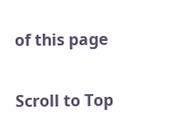of this page

Scroll to Top